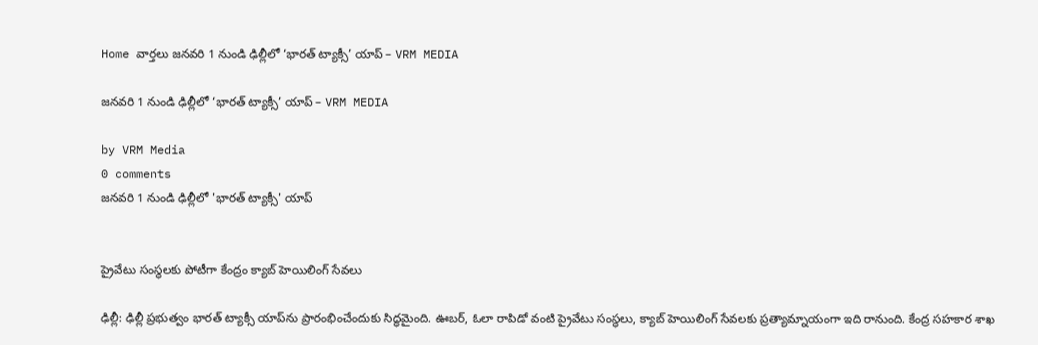Home వార్తలు జనవరి 1 నుండి ఢిల్లీలో ‘భారత్ ట్యాక్సీ’ యాప్ – VRM MEDIA

జనవరి 1 నుండి ఢిల్లీలో ‘భారత్ ట్యాక్సీ’ యాప్ – VRM MEDIA

by VRM Media
0 comments
జనవరి 1 నుండి ఢిల్లీలో 'భారత్ ట్యాక్సీ' యాప్


ప్రైవేటు సంస్థలకు పోటీగా కేంద్రం క్యాబ్ హెయిలింగ్ సేవలు

ఢిల్లీ: ఢిల్లీ ప్రభుత్వం భారత్ ట్యాక్సీ యాప్‌ను ప్రారంభించేందుకు సిద్ధమైంది. ఊబర్, ఓలా రాపిడో వంటి ప్రైవేటు సంస్థలు, క్యాబ్ హెయిలింగ్ సేవలకు ప్రత్యామ్నాయంగా ఇది రానుంది. కేంద్ర సహకార శాఖ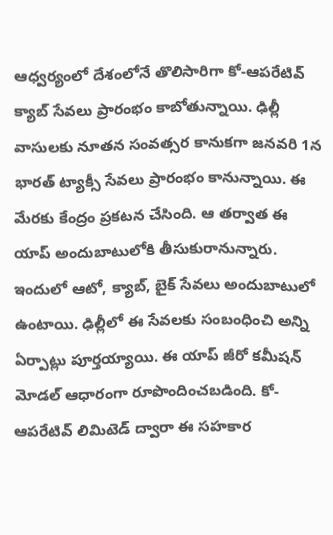ఆధ్వర్యంలో దేశంలోనే తొలిసారిగా కో-ఆపరేటివ్ క్యాబ్ సేవలు ప్రారంభం కాబోతున్నాయి. ఢిల్లీ వాసులకు నూతన సంవత్సర కానుకగా జనవరి 1న భారత్ ట్యాక్సీ సేవలు ప్రారంభం కానున్నాయి. ఈ మేరకు కేంద్రం ప్రకటన చేసింది. ఆ తర్వాత ఈ యాప్ అందుబాటులోకి తీసుకురానున్నారు. ఇందులో ఆటో, క్యాబ్, బైక్ సేవలు అందుబాటులో ఉంటాయి. ఢిల్లీలో ఈ సేవలకు సంబంధించి అన్ని ఏర్పాట్లు పూర్తయ్యాయి. ఈ యాప్ జీరో కమీషన్ మోడల్ ఆధారంగా రూపొందించబడింది. కో-ఆపరేటివ్ లిమిటెడ్ ద్వారా ఈ సహకార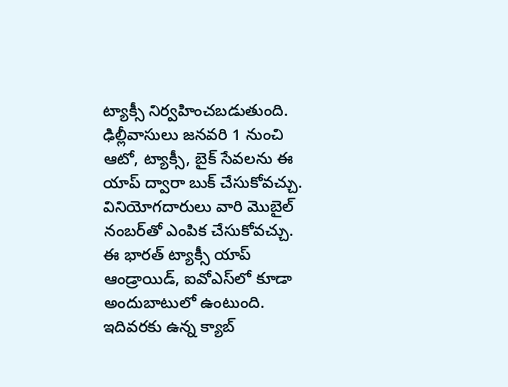ట్యాక్సీ నిర్వహించబడుతుంది. ఢిల్లీవాసులు జనవరి 1 నుంచి ఆటో, ట్యాక్సీ, బైక్ సేవలను ఈ యాప్ ద్వారా బుక్ చేసుకోవచ్చు. వినియోగదారులు వారి మొబైల్ నంబర్‌తో ఎంపిక చేసుకోవచ్చు. ఈ భారత్‌ ట్యాక్సీ యాప్‌ ఆండ్రాయిడ్, ఐవోఎస్‌లో కూడా అందుబాటులో ఉంటుంది. ఇదివరకు ఉన్న క్యాబ్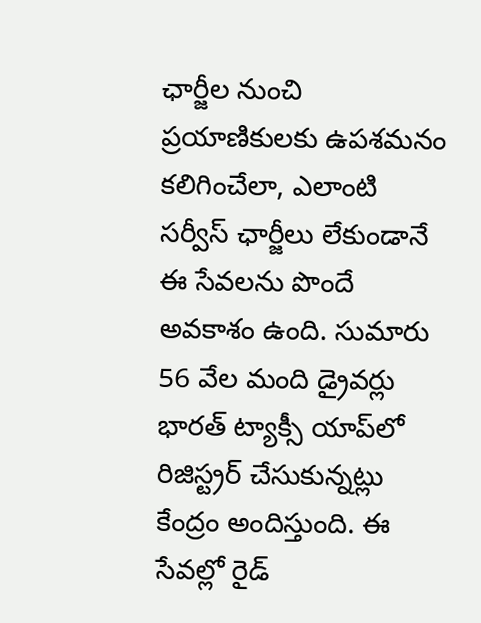ఛార్జీల నుంచి ప్రయాణికులకు ఉపశమనం కలిగించేలా, ఎలాంటి సర్వీస్ ఛార్జీలు లేకుండానే ఈ సేవలను పొందే అవకాశం ఉంది. సుమారు 56 వేల మంది డ్రైవర్లు భారత్‌ ట్యాక్సీ యాప్‌లో రిజిస్ట్రర్‌ చేసుకున్నట్లు కేంద్రం అందిస్తుంది. ఈ సేవల్లో రైడ్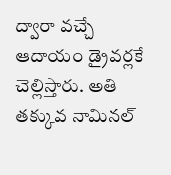ద్వారా వచ్చే ఆదాయం డ్రైవర్లకే చెల్లిస్తారు. అతి తక్కువ నామినల్‌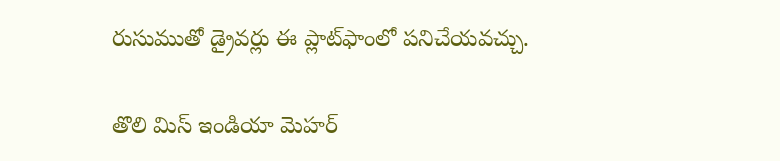రుసుముతో డ్రైవర్లు ఈ ప్లాట్‌ఫాంలో పనిచేయవచ్చు.

తొలి మిస్ ఇండియా మెహర్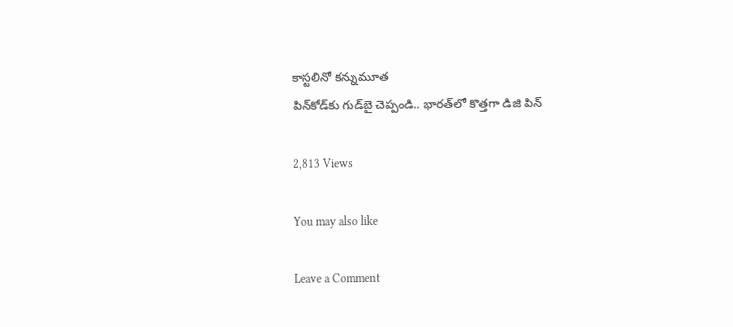కాస్టలినో కన్నుమూత
పిన్‌కోడ్‌కు గుడ్‌బై చెప్పండి.. భారత్‌లో కొత్తగా డిజి పిన్

2,813 Views

You may also like

Leave a Comment